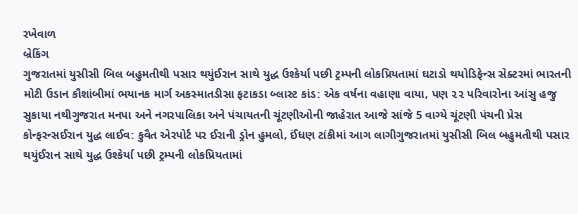રખેવાળ
બ્રેકિંગ
ગુજરાતમાં યુસીસી બિલ બહુમતીથી પસાર થયુંઈરાન સાથે યુદ્ધ ઉશ્કેર્યા પછી ટ્રમ્પની લોકપ્રિયતામાં ઘટાડો થયોડિફેન્સ સેક્ટરમાં ભારતની મોટી ઉડાન કૌશાંબીમાં ભયાનક માર્ગ અકસ્માતડીસા ફટાકડા બ્લાસ્ટ કાંડ: એક વર્ષના વહાણા વાયા, પણ ૨૨ પરિવારોના આંસુ હજુ સુકાયા નથીગુજરાત મનપા અને નગરપાલિકા અને પંચાયતની ચૂંટણીઓની જાહેરાત આજે સાંજે 5 વાગ્યે ચૂંટણી પંચની પ્રેસ કોન્ફરન્સઈરાન યુદ્ધ લાઈવ: કુવૈત એરપોર્ટ પર ઈરાની ડ્રોન હુમલો, ઈંધણ ટાંકીમાં આગ લાગીગુજરાતમાં યુસીસી બિલ બહુમતીથી પસાર થયુંઈરાન સાથે યુદ્ધ ઉશ્કેર્યા પછી ટ્રમ્પની લોકપ્રિયતામાં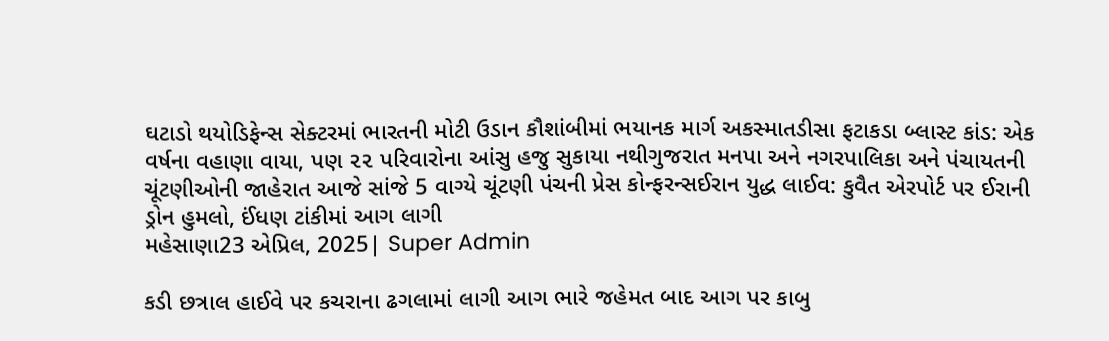ઘટાડો થયોડિફેન્સ સેક્ટરમાં ભારતની મોટી ઉડાન કૌશાંબીમાં ભયાનક માર્ગ અકસ્માતડીસા ફટાકડા બ્લાસ્ટ કાંડ: એક વર્ષના વહાણા વાયા, પણ ૨૨ પરિવારોના આંસુ હજુ સુકાયા નથીગુજરાત મનપા અને નગરપાલિકા અને પંચાયતની ચૂંટણીઓની જાહેરાત આજે સાંજે 5 વાગ્યે ચૂંટણી પંચની પ્રેસ કોન્ફરન્સઈરાન યુદ્ધ લાઈવ: કુવૈત એરપોર્ટ પર ઈરાની ડ્રોન હુમલો, ઈંધણ ટાંકીમાં આગ લાગી
મહેસાણા23 એપ્રિલ, 2025| Super Admin

કડી છત્રાલ હાઈવે પર કચરાના ઢગલામાં લાગી આગ ભારે જહેમત બાદ આગ પર કાબુ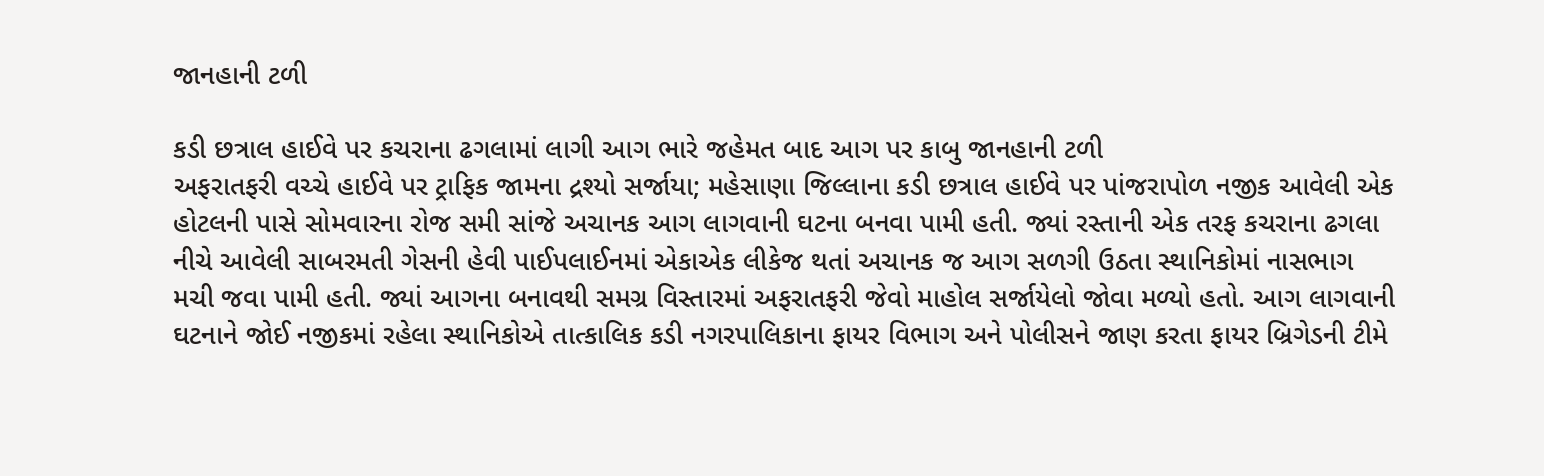જાનહાની ટળી

કડી છત્રાલ હાઈવે પર કચરાના ઢગલામાં લાગી આગ ભારે જહેમત બાદ આગ પર કાબુ જાનહાની ટળી
અફરાતફરી વચ્ચે હાઈવે પર ટ્રાફિક જામના દ્રશ્યો સર્જાયા; મહેસાણા જિલ્લાના કડી છત્રાલ હાઈવે પર પાંજરાપોળ નજીક આવેલી એક હોટલની પાસે સોમવારના રોજ સમી સાંજે અચાનક આગ લાગવાની ઘટના બનવા પામી હતી. જ્યાં રસ્તાની એક તરફ કચરાના ઢગલા નીચે આવેલી સાબરમતી ગેસની હેવી પાઈપલાઈનમાં એકાએક લીકેજ થતાં અચાનક જ આગ સળગી ઉઠતા સ્થાનિકોમાં નાસભાગ મચી જવા પામી હતી. જ્યાં આગના બનાવથી સમગ્ર વિસ્તારમાં અફરાતફરી જેવો માહોલ સર્જાયેલો જોવા મળ્યો હતો. આગ લાગવાની ઘટનાને જોઈ નજીકમાં રહેલા સ્થાનિકોએ તાત્કાલિક કડી નગરપાલિકાના ફાયર વિભાગ અને પોલીસને જાણ કરતા ફાયર બ્રિગેડની ટીમે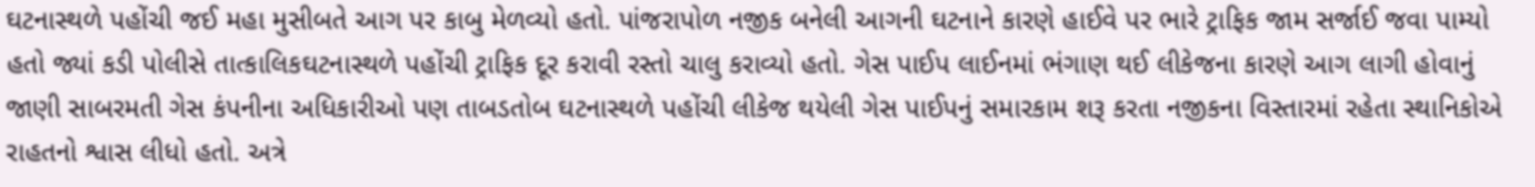ઘટનાસ્થળે પહોંચી જઈ મહા મુસીબતે આગ પર કાબુ મેળવ્યો હતો. પાંજરાપોળ નજીક બનેલી આગની ઘટનાને કારણે હાઈવે પર ભારે ટ્રાફિક જામ સર્જાઈ જવા પામ્યો હતો જ્યાં કડી પોલીસે તાત્કાલિકઘટનાસ્થળે પહોંચી ટ્રાફિક દૂર કરાવી રસ્તો ચાલુ કરાવ્યો હતો. ગેસ પાઈપ લાઈનમાં ભંગાણ થઈ લીકેજના કારણે આગ લાગી હોવાનું જાણી સાબરમતી ગેસ કંપનીના અધિકારીઓ પણ તાબડતોબ ઘટનાસ્થળે પહોંચી લીકેજ થયેલી ગેસ પાઈપનું સમારકામ શરૂ કરતા નજીકના વિસ્તારમાં રહેતા સ્થાનિકોએ રાહતનો શ્વાસ લીધો હતો. અત્રે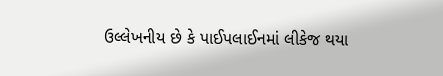ઉલ્લેખનીય છે કે પાઈપલાઈનમાં લીકેજ થયા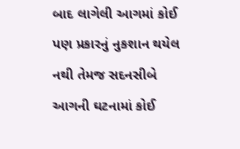બાદ લાગેલી આગમાં કોઈ પણ પ્રકારનું નુકશાન થયેલ નથી તેમજ સદનસીબે આગની ઘટનામાં કોઈ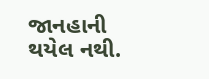જાનહાની થયેલ નથી.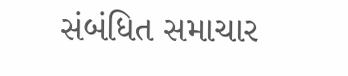સંબંધિત સમાચાર